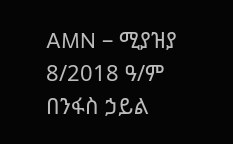AMN – ሚያዝያ 8/2018 ዓ/ም
በንፋስ ኃይል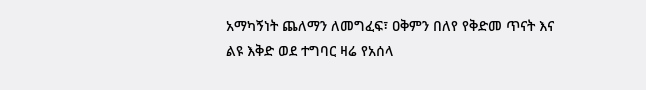አማካኝነት ጨለማን ለመግፈፍ፣ ዐቅምን በለየ የቅድመ ጥናት እና ልዩ እቅድ ወደ ተግባር ዛሬ የአሰላ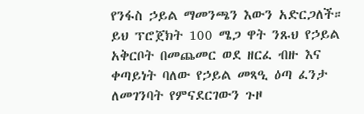የንፋስ ኃይል ማመንጫን እውን አድርጋለች። ይህ ፕሮጀክት 100 ሜጋ ዋት ንጹህ የኃይል አቅርቦት በመጨመር ወደ ዘርፈ ብዙ እና ቀጣይነት ባለው የኃይል መጻዒ ዕጣ ፈንታ ለመገንባት የምናደርገውን ጉዞ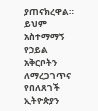ያጠናክረዋል። ይህም አስተማማኝ የኃይል አቅርቦትን ለማረጋገጥና የበለጸገች ኢትዮጵያን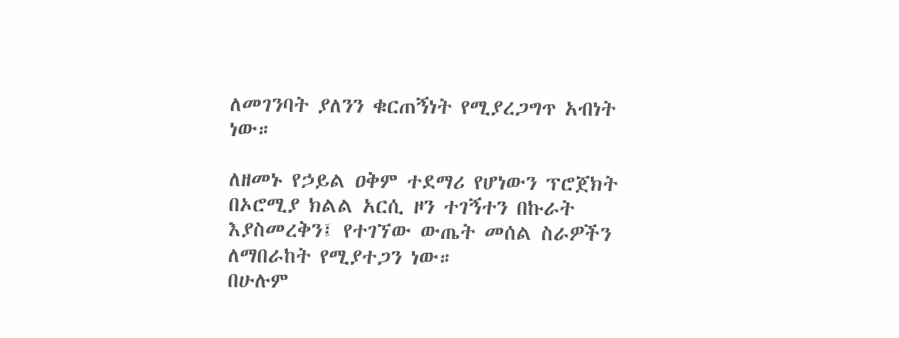ለመገንባት ያለንን ቁርጠኝነት የሚያረጋግጥ አብነት ነው።

ለዘመኑ የኃይል ዐቅም ተደማሪ የሆነውን ፕሮጀክት በኦሮሚያ ክልል አርሲ ዞን ተገኝተን በኩራት እያስመረቅን፤ የተገኘው ውጤት መሰል ስራዎችን ለማበራከት የሚያተጋን ነው።
በሁሉም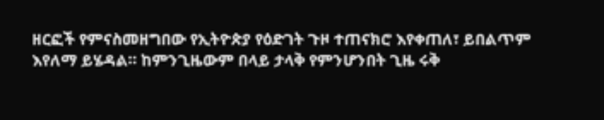ዘርፎች የምናስመዘግበው የኢትዮጵያ የዕድገት ጉዞ ተጠናክሮ እየቀጠለ፣ ይበልጥም እየለማ ይሄዳል። ከምንጊዜውም በላይ ታላቅ የምንሆንበት ጊዜ ሩቅ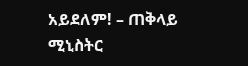አይደለም! – ጠቅላይ ሚኒስትር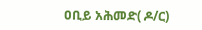ዐቢይ አሕመድ( ዶ/ር)